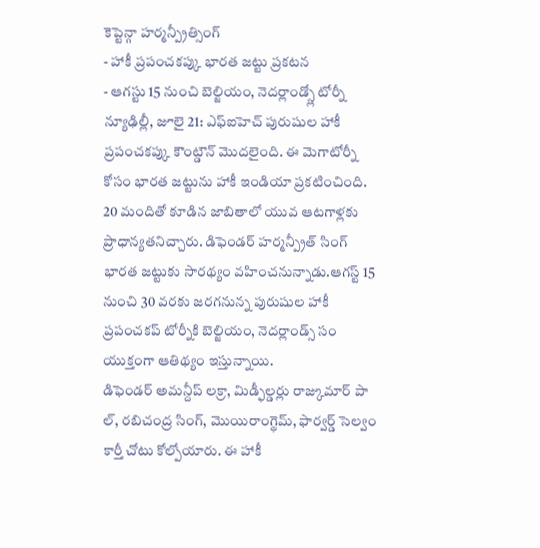కెప్టెన్గా హర్మన్ప్రీత్సింగ్
- హాకీ ప్రపంచకప్కు భారత జట్టు ప్రకటన
- ఆగస్టు 15 నుంచి బెల్జియం, నెదర్లాండ్స్లో టోర్నీ
న్యూఢిల్లీ, జూలై 21: ఎఫ్ఐహెచ్ పురుషుల హాకీ ప్రపంచకప్కు కౌంట్డౌన్ మొదలైంది. ఈ మెగాటోర్నీ కోసం భారత జట్టును హాకీ ఇండియా ప్రకటించింది. 20 మందితో కూడిన జాబితాలో యువ ఆటగాళ్లకు ప్రాధాన్యతనిచ్చారు. డిఫెండర్ హర్మన్ప్రీత్ సింగ్ భారత జట్టుకు సారథ్యం వహించనున్నాడు.ఆగస్ట్ 15 నుంచి 30 వరకు జరగనున్న పురుషుల హాకీ ప్రపంచకప్ టోర్నీకి బెల్జియం, నెదర్లాండ్స్ సం యుక్తంగా ఆతిథ్యం ఇస్తున్నాయి.
డిఫెండర్ అమన్దీప్ లక్రా, మిడ్ఫీల్డర్లు రాజ్కుమార్ పా ల్, రబిచంద్ర సింగ్, మొయిరాంగ్థెమ్, ఫార్వర్డ్ సెల్వం కార్తీ చోటు కోల్పోయారు. ఈ హాకీ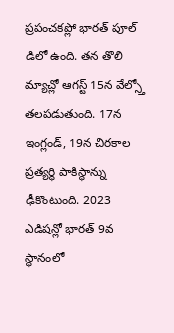ప్రపంచకప్లో భారత్ పూల్ డిలో ఉంది. తన తొలి మ్యాచ్లో ఆగస్ట్ 15న వేల్స్తో తలపడుతుంది. 17న ఇంగ్లండ్, 19న చిరకాల ప్రత్యర్థి పాకిస్థాన్ను ఢీకొంటుంది. 2023 ఎడిషన్లో భారత్ 9వ స్థానంలో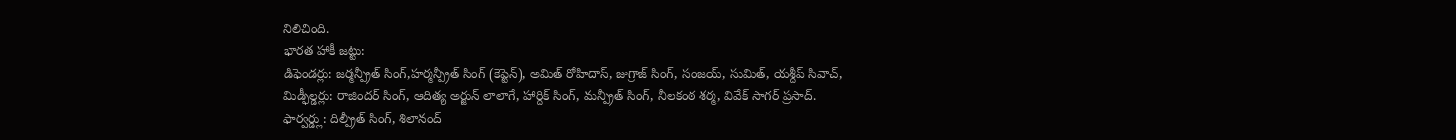నిలిచింది.
భారత హాకీ జట్టు:
డిఫెండర్లు: జర్మన్ప్రీత్ సింగ్,హర్మన్ప్రీత్ సింగ్ (కెప్టెన్), అమిత్ రోహిదాస్, జుగ్రాజ్ సింగ్, సంజయ్, సుమిత్, యశ్దీప్ సివాచ్,
మిడ్ఫీల్డర్లు: రాజిందర్ సింగ్, ఆదిత్య అర్జున్ లాలాగే, హార్దిక్ సింగ్, మన్ప్రీత్ సింగ్, నీలకంఠ శర్మ, వివేక్ సాగర్ ప్రసాద్.
ఫార్వర్డ్లు: దిల్ప్రీత్ సింగ్, శిలానంద్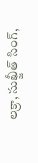లక్రా, సుఖ్జీత్ సింగ్,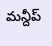మన్దీప్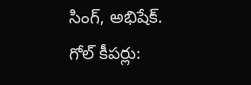సింగ్, అభిషేక్.
గోల్ కీపర్లు: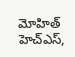మోహిత్ హెచ్ఎస్,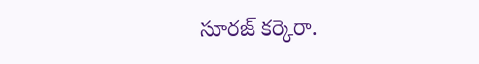సూరజ్ కర్కెరా.